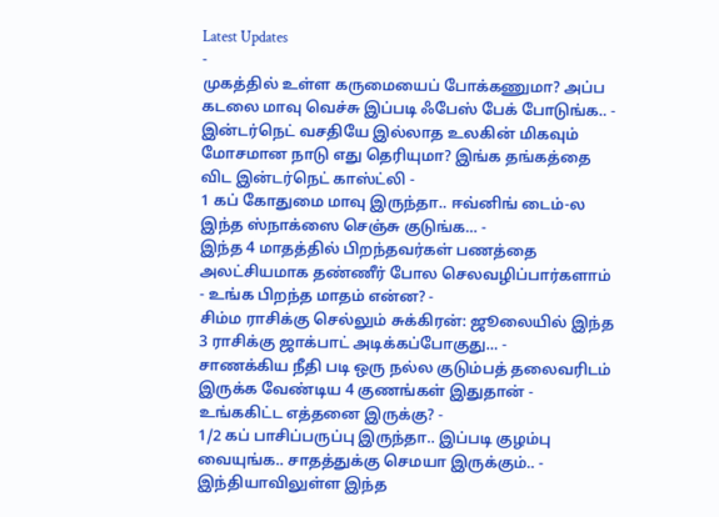Latest Updates
-
முகத்தில் உள்ள கருமையைப் போக்கணுமா? அப்ப கடலை மாவு வெச்சு இப்படி ஃபேஸ் பேக் போடுங்க.. -
இன்டர்நெட் வசதியே இல்லாத உலகின் மிகவும் மோசமான நாடு எது தெரியுமா? இங்க தங்கத்தை விட இன்டர்நெட் காஸ்ட்லி -
1 கப் கோதுமை மாவு இருந்தா.. ஈவ்னிங் டைம்-ல இந்த ஸ்நாக்ஸை செஞ்சு குடுங்க... -
இந்த 4 மாதத்தில் பிறந்தவர்கள் பணத்தை அலட்சியமாக தண்ணீர் போல செலவழிப்பார்களாம் - உங்க பிறந்த மாதம் என்ன? -
சிம்ம ராசிக்கு செல்லும் சுக்கிரன்: ஜூலையில் இந்த 3 ராசிக்கு ஜாக்பாட் அடிக்கப்போகுது... -
சாணக்கிய நீதி படி ஒரு நல்ல குடும்பத் தலைவரிடம் இருக்க வேண்டிய 4 குணங்கள் இதுதான் - உங்ககிட்ட எத்தனை இருக்கு? -
1/2 கப் பாசிப்பருப்பு இருந்தா.. இப்படி குழம்பு வையுங்க.. சாதத்துக்கு செமயா இருக்கும்.. -
இந்தியாவிலுள்ள இந்த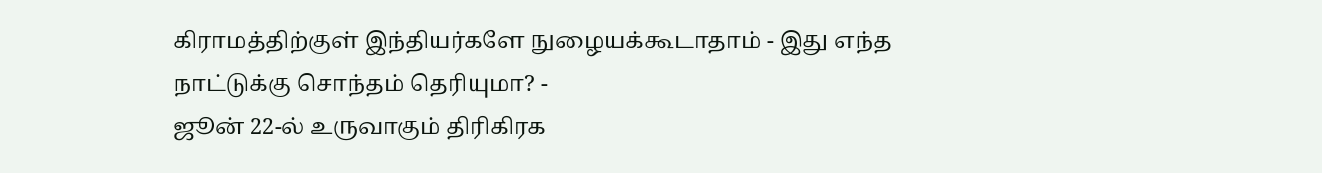கிராமத்திற்குள் இந்தியர்களே நுழையக்கூடாதாம் - இது எந்த நாட்டுக்கு சொந்தம் தெரியுமா? -
ஜூன் 22-ல் உருவாகும் திரிகிரக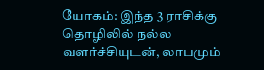யோகம்: இந்த 3 ராசிக்கு தொழிலில் நல்ல வளர்ச்சியுடன், லாபமும்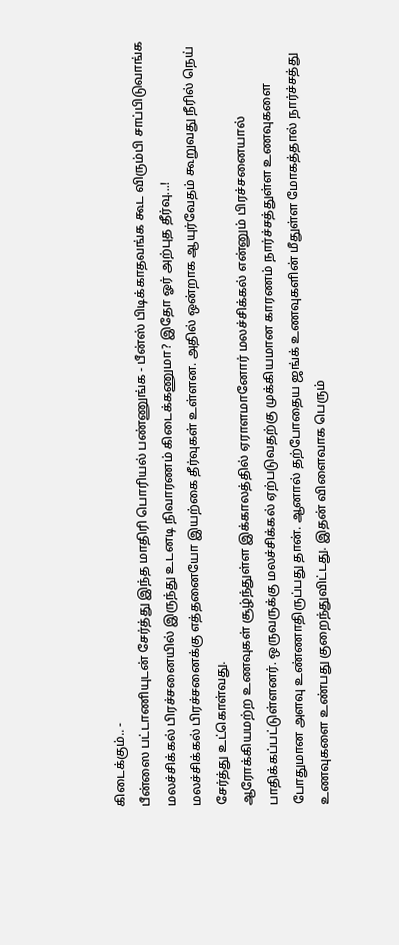கிடைக்கும்.. -
பீன்ஸை பட்டாணியுடன் சேர்த்து இந்த மாதிரி பொரியல் பண்ணுங்க - பீன்ஸ் பிடிக்காதவங்க கூட விரும்பி சாப்பிடுவாங்க
மலச்சிக்கல் பிரச்சனையில் இருந்து உடனடி நிவாரணம் கிடைக்கணுமா? இதோ ஓர் அற்புத தீர்வு...!
மலச்சிக்கல் பிரச்சனைக்கு எத்தனையோ இயற்கை தீர்வுகள் உள்ளன. அதில் ஒன்றாக ஆயுர்வேதம் கூறுவது நீரில் நெய் சேர்த்து உட்கொள்வது.
ஆரோக்கியமற்ற உணவுகள் சூழ்ந்துள்ள இக்காலத்தில் ஏராளமானோர் மலச்சிக்கல் என்னும் பிரச்சனையால் பாதிக்கப்பட்டுள்ளனர். ஒருவருக்கு மலச்சிக்கல் ஏற்படுவதற்கு முக்கியமான காரணம் நார்ச்சத்துள்ள உணவுகளை போதுமான அளவு உண்ணாதிருப்பது தான். ஆனால் தற்போதைய ஜங்க் உணவுகளின் மீதுள்ள மோகத்தால் நார்ச்சத்து உணவுகளை உண்பது குறைந்துவிட்டது. இதன் விளைவாக பெரும்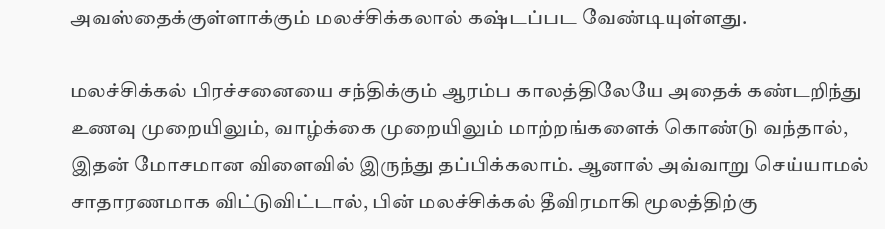அவஸ்தைக்குள்ளாக்கும் மலச்சிக்கலால் கஷ்டப்பட வேண்டியுள்ளது.

மலச்சிக்கல் பிரச்சனையை சந்திக்கும் ஆரம்ப காலத்திலேயே அதைக் கண்டறிந்து உணவு முறையிலும், வாழ்க்கை முறையிலும் மாற்றங்களைக் கொண்டு வந்தால், இதன் மோசமான விளைவில் இருந்து தப்பிக்கலாம். ஆனால் அவ்வாறு செய்யாமல் சாதாரணமாக விட்டுவிட்டால், பின் மலச்சிக்கல் தீவிரமாகி மூலத்திற்கு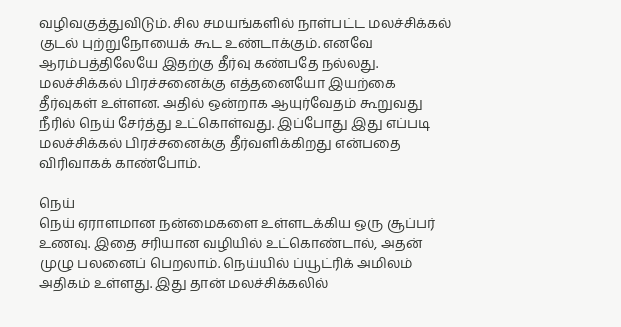வழிவகுத்துவிடும். சில சமயங்களில் நாள்பட்ட மலச்சிக்கல் குடல் புற்றுநோயைக் கூட உண்டாக்கும். எனவே ஆரம்பத்திலேயே இதற்கு தீர்வு கண்பதே நல்லது.
மலச்சிக்கல் பிரச்சனைக்கு எத்தனையோ இயற்கை தீர்வுகள் உள்ளன. அதில் ஒன்றாக ஆயுர்வேதம் கூறுவது நீரில் நெய் சேர்த்து உட்கொள்வது. இப்போது இது எப்படி மலச்சிக்கல் பிரச்சனைக்கு தீர்வளிக்கிறது என்பதை விரிவாகக் காண்போம்.

நெய்
நெய் ஏராளமான நன்மைகளை உள்ளடக்கிய ஒரு சூப்பர் உணவு. இதை சரியான வழியில் உட்கொண்டால், அதன் முழு பலனைப் பெறலாம். நெய்யில் ப்யூட்ரிக் அமிலம் அதிகம் உள்ளது. இது தான் மலச்சிக்கலில்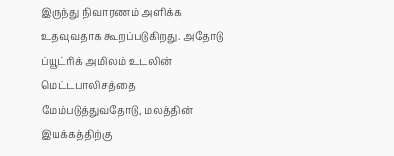இருந்து நிவாரணம் அளிக்க உதவுவதாக கூறப்படுகிறது. அதோடு ப்யூட்ரிக் அமிலம் உடலின் மெட்டபாலிசத்தை மேம்படுத்துவதோடு, மலத்தின் இயக்கத்திற்கு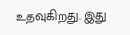உதவுகிறது. இது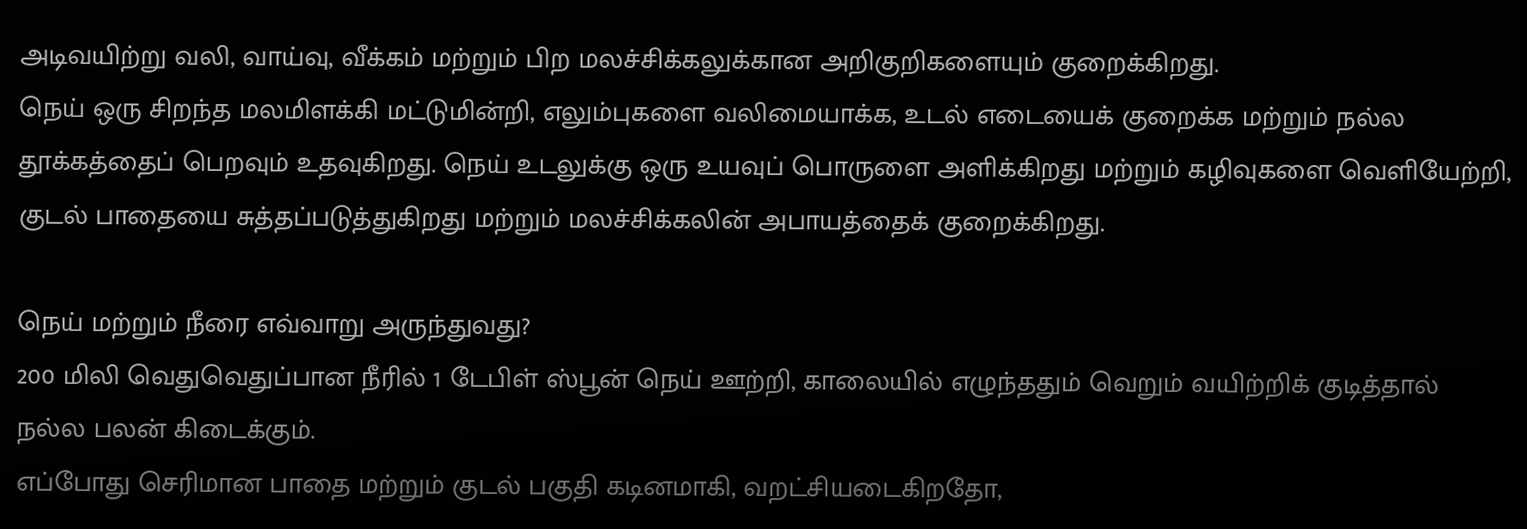அடிவயிற்று வலி, வாய்வு, வீக்கம் மற்றும் பிற மலச்சிக்கலுக்கான அறிகுறிகளையும் குறைக்கிறது.
நெய் ஒரு சிறந்த மலமிளக்கி மட்டுமின்றி, எலும்புகளை வலிமையாக்க, உடல் எடையைக் குறைக்க மற்றும் நல்ல தூக்கத்தைப் பெறவும் உதவுகிறது. நெய் உடலுக்கு ஒரு உயவுப் பொருளை அளிக்கிறது மற்றும் கழிவுகளை வெளியேற்றி, குடல் பாதையை சுத்தப்படுத்துகிறது மற்றும் மலச்சிக்கலின் அபாயத்தைக் குறைக்கிறது.

நெய் மற்றும் நீரை எவ்வாறு அருந்துவது?
200 மிலி வெதுவெதுப்பான நீரில் 1 டேபிள் ஸ்பூன் நெய் ஊற்றி, காலையில் எழுந்ததும் வெறும் வயிற்றிக் குடித்தால் நல்ல பலன் கிடைக்கும்.
எப்போது செரிமான பாதை மற்றும் குடல் பகுதி கடினமாகி, வறட்சியடைகிறதோ,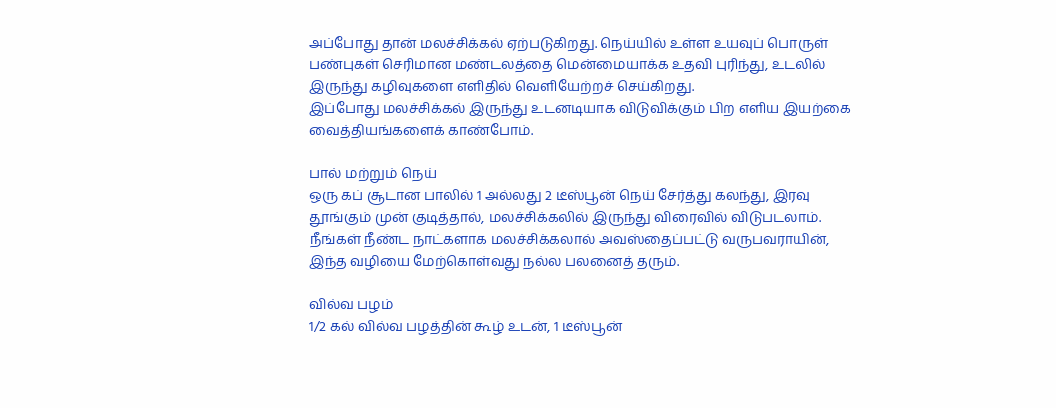அப்போது தான் மலச்சிக்கல் ஏற்படுகிறது. நெய்யில் உள்ள உயவுப் பொருள் பண்புகள் செரிமான மண்டலத்தை மென்மையாக்க உதவி புரிந்து, உடலில் இருந்து கழிவுகளை எளிதில் வெளியேற்றச் செய்கிறது.
இப்போது மலச்சிக்கல் இருந்து உடனடியாக விடுவிக்கும் பிற எளிய இயற்கை வைத்தியங்களைக் காண்போம்.

பால் மற்றும் நெய்
ஒரு கப் சூடான பாலில் 1 அல்லது 2 டீஸ்பூன் நெய் சேர்த்து கலந்து, இரவு தூங்கும் முன் குடித்தால், மலச்சிக்கலில் இருந்து விரைவில் விடுபடலாம். நீங்கள் நீண்ட நாட்களாக மலச்சிக்கலால் அவஸ்தைப்பட்டு வருபவராயின், இந்த வழியை மேற்கொள்வது நல்ல பலனைத் தரும்.

வில்வ பழம்
1/2 கல் வில்வ பழத்தின் கூழ் உடன், 1 டீஸ்பூன்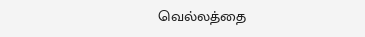வெல்லத்தை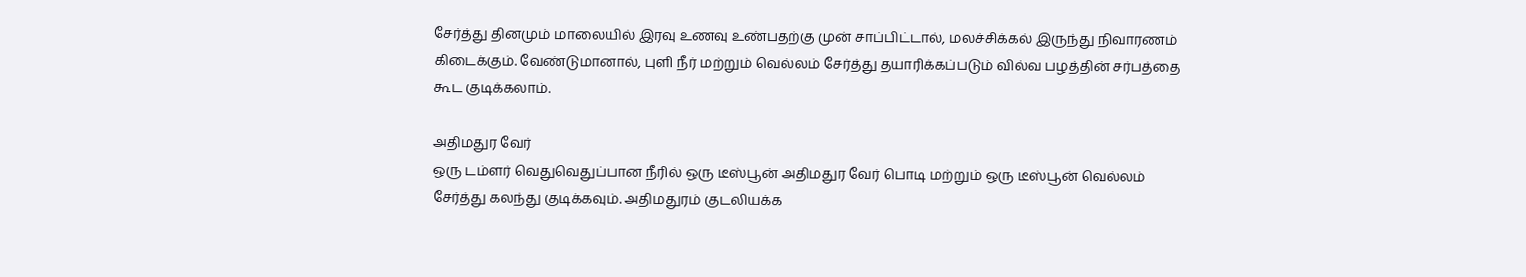சேர்த்து தினமும் மாலையில் இரவு உணவு உண்பதற்கு முன் சாப்பிட்டால், மலச்சிக்கல் இருந்து நிவாரணம் கிடைக்கும். வேண்டுமானால், புளி நீர் மற்றும் வெல்லம் சேர்த்து தயாரிக்கப்படும் வில்வ பழத்தின் சர்பத்தை கூட குடிக்கலாம்.

அதிமதுர வேர்
ஒரு டம்ளர் வெதுவெதுப்பான நீரில் ஒரு டீஸ்பூன் அதிமதுர வேர் பொடி மற்றும் ஒரு டீஸ்பூன் வெல்லம் சேர்த்து கலந்து குடிக்கவும். அதிமதுரம் குடலியக்க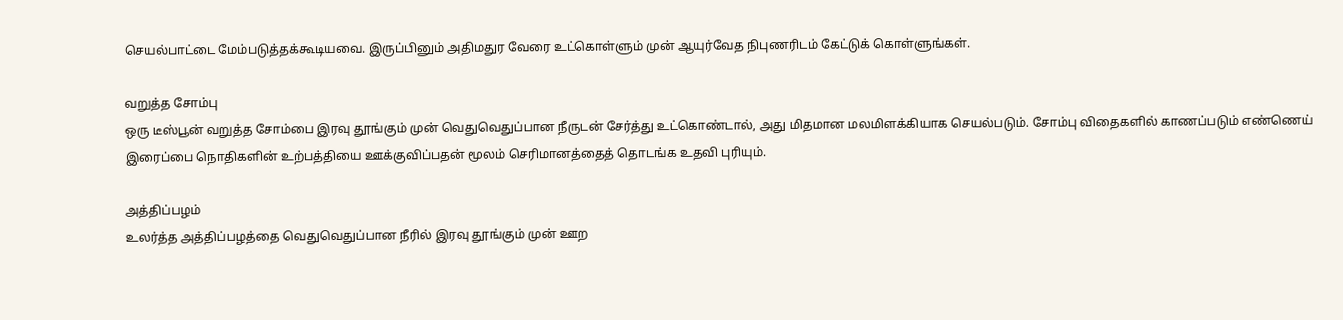செயல்பாட்டை மேம்படுத்தக்கூடியவை. இருப்பினும் அதிமதுர வேரை உட்கொள்ளும் முன் ஆயுர்வேத நிபுணரிடம் கேட்டுக் கொள்ளுங்கள்.

வறுத்த சோம்பு
ஒரு டீஸ்பூன் வறுத்த சோம்பை இரவு தூங்கும் முன் வெதுவெதுப்பான நீருடன் சேர்த்து உட்கொண்டால், அது மிதமான மலமிளக்கியாக செயல்படும். சோம்பு விதைகளில் காணப்படும் எண்ணெய் இரைப்பை நொதிகளின் உற்பத்தியை ஊக்குவிப்பதன் மூலம் செரிமானத்தைத் தொடங்க உதவி புரியும்.

அத்திப்பழம்
உலர்த்த அத்திப்பழத்தை வெதுவெதுப்பான நீரில் இரவு தூங்கும் முன் ஊற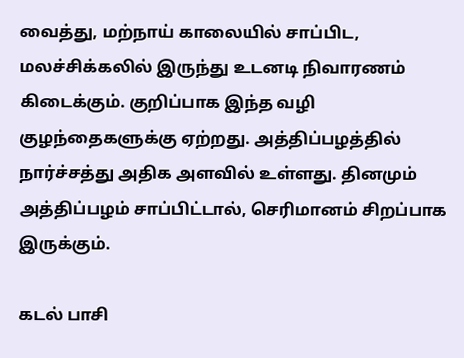வைத்து, மற்நாய் காலையில் சாப்பிட, மலச்சிக்கலில் இருந்து உடனடி நிவாரணம் கிடைக்கும். குறிப்பாக இந்த வழி குழந்தைகளுக்கு ஏற்றது. அத்திப்பழத்தில் நார்ச்சத்து அதிக அளவில் உள்ளது. தினமும் அத்திப்பழம் சாப்பிட்டால், செரிமானம் சிறப்பாக இருக்கும்.

கடல் பாசி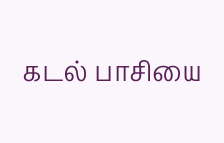கடல் பாசியை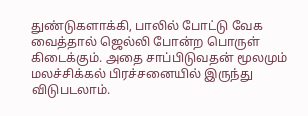துண்டுகளாக்கி, பாலில் போட்டு வேக வைத்தால் ஜெல்லி போன்ற பொருள் கிடைக்கும். அதை சாப்பிடுவதன் மூலமும் மலச்சிக்கல் பிரச்சனையில் இருந்து விடுபடலாம்.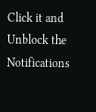Click it and Unblock the Notifications